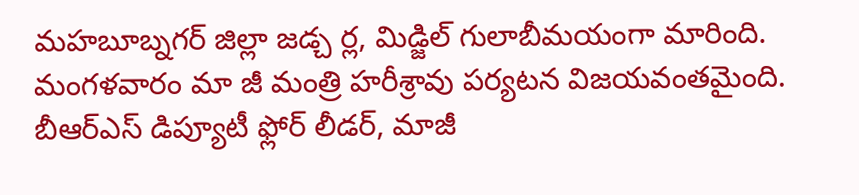మహబూబ్నగర్ జిల్లా జడ్చ ర్ల, మిడ్జిల్ గులాబీమయంగా మారింది. మంగళవారం మా జీ మంత్రి హరీశ్రావు పర్యటన విజయవంతమైంది. బీఆర్ఎస్ డిప్యూటీ ఫ్లోర్ లీడర్, మాజీ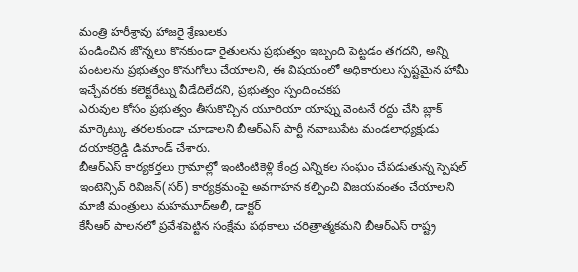మంత్రి హరీశ్రావు హాజరై శ్రేణులకు
పండించిన జొన్నలు కొనకుండా రైతులను ప్రభుత్వం ఇబ్బంది పెట్టడం తగదని, అన్ని పంటలను ప్రభుత్వం కొనుగోలు చేయాలని, ఈ విషయంలో అధికారులు స్పష్టమైన హామీ ఇచ్చేవరకు కలెక్టరేట్ను వీడేదిలేదని, ప్రభుత్వం స్పందించకప
ఎరువుల కోసం ప్రభుత్వం తీసుకొచ్చిన యూరియా యాప్ను వెంటనే రద్దు చేసి బ్లాక్ మార్కెట్కు తరలకుండా చూడాలని బీఆర్ఎస్ పార్టీ నవాబుపేట మండలాధ్యక్షుడు దయాకర్రెడ్డి డిమాండ్ చేశారు.
బీఆర్ఎస్ కార్యకర్తలు గ్రామాల్లో ఇంటింటికెళ్లి కేంద్ర ఎన్నికల సంఘం చేపడుతున్న స్పెషల్ ఇంటెన్సివ్ రివిజన్(సర్) కార్యక్రమంపై అవగాహన కల్పించి విజయవంతం చేయాలని మాజీ మంత్రులు మహమూద్అలీ, డాక్టర్
కేసీఆర్ పాలనలో ప్రవేశపెట్టిన సంక్షేమ పథకాలు చరిత్రాత్మకమని బీఆర్ఎస్ రాష్ట్ర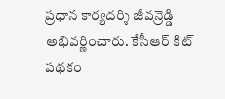ప్రధాన కార్యదర్శి జీవన్రెడ్డి అభివర్ణించారు. కేసీఆర్ కిట్ పథకం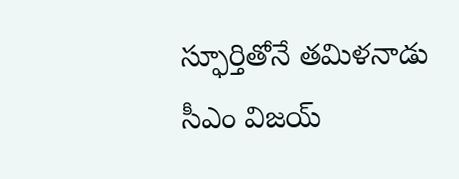స్ఫూర్తితోనే తమిళనాడు సీఎం విజయ్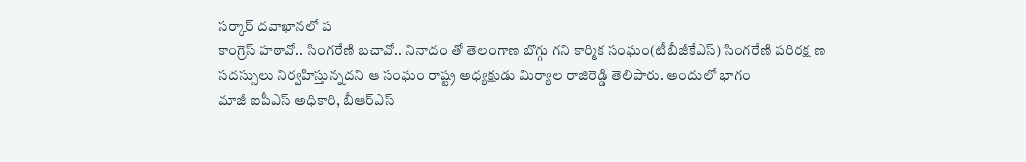సర్కార్ దవాఖానలో ప
కాంగ్రెస్ హఠావో.. సింగరేణి బచావో.. నినాదం తో తెలంగాణ బొగ్గు గని కార్మిక సంఘం(టీబీజీకేఎస్) సింగరేణి పరిరక్ష ణ సదస్సులు నిర్వహిస్తున్నదని ఆ సంఘం రాష్ట్ర అధ్యక్షుడు మిర్యాల రాజిరెడ్డి తెలిపారు. అందులో భాగం
మాజీ ఐపీఎస్ అధికారి, బీఆర్ఎస్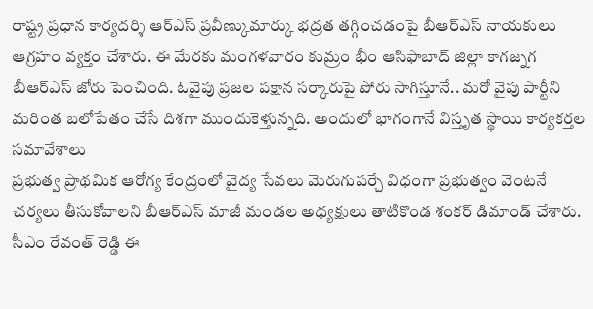రాష్ట్ర ప్రధాన కార్యదర్శి ఆర్ఎస్ ప్రవీణ్కుమార్కు భద్రత తగ్గించడంపై బీఆర్ఎస్ నాయకులు ఆగ్రహం వ్యక్తం చేశారు. ఈ మేరకు మంగళవారం కుమ్రం భీం ఆసిఫాబాద్ జిల్లా కాగజ్నగ
బీఆర్ఎస్ జోరు పెంచింది. ఓవైపు ప్రజల పక్షాన సర్కారుపై పోరు సాగిస్తూనే.. మరో వైపు పార్టీని మరింత బలోపేతం చేసే దిశగా ముందుకెళ్తున్నది. అందులో భాగంగానే విస్తృత స్థాయి కార్యకర్తల సమావేశాలు
ప్రభుత్వ ప్రాథమిక ఆరోగ్య కేంద్రంలో వైద్య సేవలు మెరుగుపర్చే విధంగా ప్రభుత్వం వెంటనే చర్యలు తీసుకోవాలని బీఆర్ఎస్ మాజీ మండల అధ్యక్షులు తాటికొండ శంకర్ డిమాండ్ చేశారు.
సీఎం రేవంత్ రెడ్డి ఈ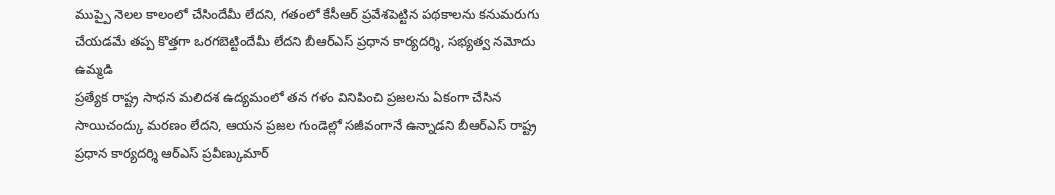ముప్పై నెలల కాలంలో చేసిందేమీ లేదని, గతంలో కేసీఆర్ ప్రవేశపెట్టిన పథకాలను కనుమరుగు చేయడమే తప్ప కొత్తగా ఒరగబెట్టిందేమీ లేదని బీఆర్ఎస్ ప్రధాన కార్యదర్శి, సభ్యత్వ నమోదు ఉమ్మడి
ప్రత్యేక రాష్ట్ర సాధన మలిదశ ఉద్యమంలో తన గళం వినిపించి ప్రజలను ఏకంగా చేసిన సాయిచంద్కు మరణం లేదని, ఆయన ప్రజల గుండెల్లో సజీవంగానే ఉన్నాడని బీఆర్ఎస్ రాష్ట్ర ప్రధాన కార్యదర్శి ఆర్ఎస్ ప్రవీణ్కుమార్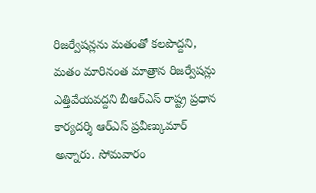రిజర్వేషన్లను మతంతో కలపొద్దని, మతం మారినంత మాత్రాన రిజర్వేషన్లు ఎత్తివేయవద్దని బీఆర్ఎస్ రాష్ట్ర ప్రధాన కార్యదర్శి ఆర్ఎస్ ప్రవీణ్కుమార్ అన్నారు. సోమవారం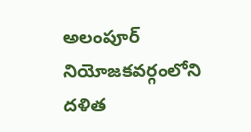అలంపూర్ నియోజకవర్గంలోని దళిత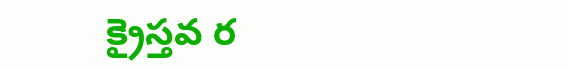క్రైస్తవ ర